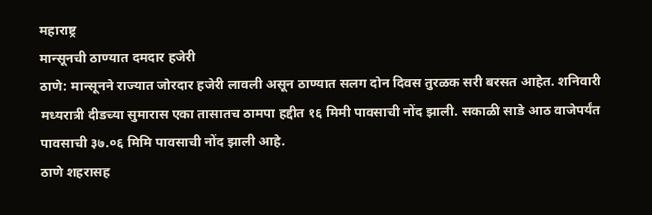महाराष्ट्र
मान्सूनची ठाण्यात दमदार हजेरी
ठाणे: मान्सूनने राज्यात जोरदार हजेरी लावली असून ठाण्यात सलग दोन दिवस तुरळक सरी बरसत आहेत. शनिवारी मध्यरात्री दीडच्या सुमारास एका तासातच ठामपा हद्दीत १६ मिमी पावसाची नोंद झाली. सकाळी साडे आठ वाजेपर्यंत पावसाची ३७.०६ मिमि पावसाची नोंद झाली आहे.
ठाणे शहरासह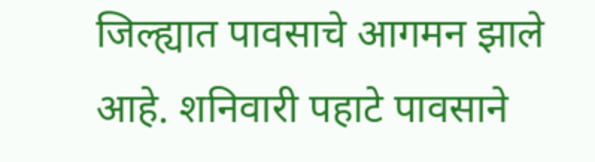जिल्ह्यात पावसाचे आगमन झाले आहे. शनिवारी पहाटे पावसाने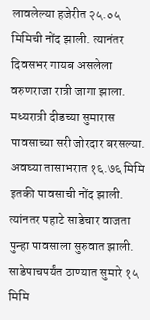लावलेल्या हजेरीत २५.०५ मिमिची नोंद झाली. त्यानंतर दिवसभर गायब असलेला वरुणराजा रात्री जागा झाला. मध्यरात्री दीडच्या सुमारास पावसाच्या सरी जोरदार बरसल्या. अवघ्या तासाभरात १६.७६ मिमि इतकी पावसाची नोंद झाली. त्यांनतर पहाटे साडेचार वाजता पुन्हा पावसाला सुरुवात झाली. साडेपाचपर्यंत ठाण्यात सुमारे १५ मिमि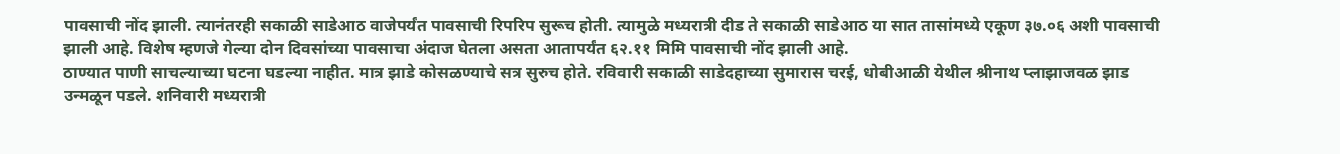पावसाची नोंद झाली. त्यानंतरही सकाळी साडेआठ वाजेपर्यंत पावसाची रिपरिप सुरूच होती. त्यामुळे मध्यरात्री दीड ते सकाळी साडेआठ या सात तासांमध्ये एकूण ३७.०६ अशी पावसाची झाली आहे. विशेष म्हणजे गेल्या दोन दिवसांच्या पावसाचा अंदाज घेतला असता आतापर्यंत ६२.११ मिमि पावसाची नोंद झाली आहे.
ठाण्यात पाणी साचल्याच्या घटना घडल्या नाहीत. मात्र झाडे कोसळण्याचे सत्र सुरुच होते. रविवारी सकाळी साडेदहाच्या सुमारास चरई, धोबीआळी येथील श्रीनाथ प्लाझाजवळ झाड उन्मळून पडले. शनिवारी मध्यरात्री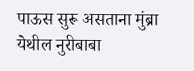पाऊस सुरू असताना मुंब्रा येथील नुरीबाबा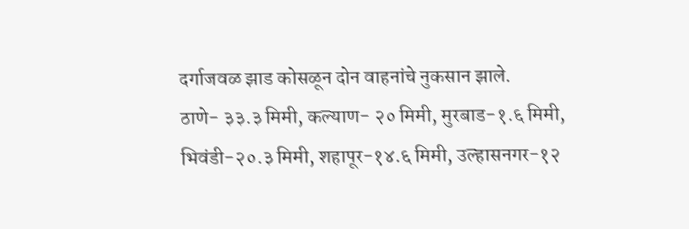दर्गाजवळ झाड कोसळून दोन वाहनांचे नुकसान झाले.
ठाणे- ३३.३ मिमी, कल्याण- २० मिमी, मुरबाड-१.६ मिमी, भिवंडी-२०.३ मिमी, शहापूर-१४.६ मिमी, उल्हासनगर-१२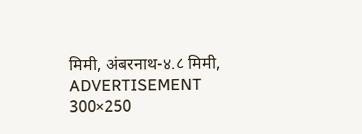मिमी, अंबरनाथ-४.८ मिमी,
ADVERTISEMENT 300×250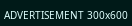ADVERTISEMENT 300x600